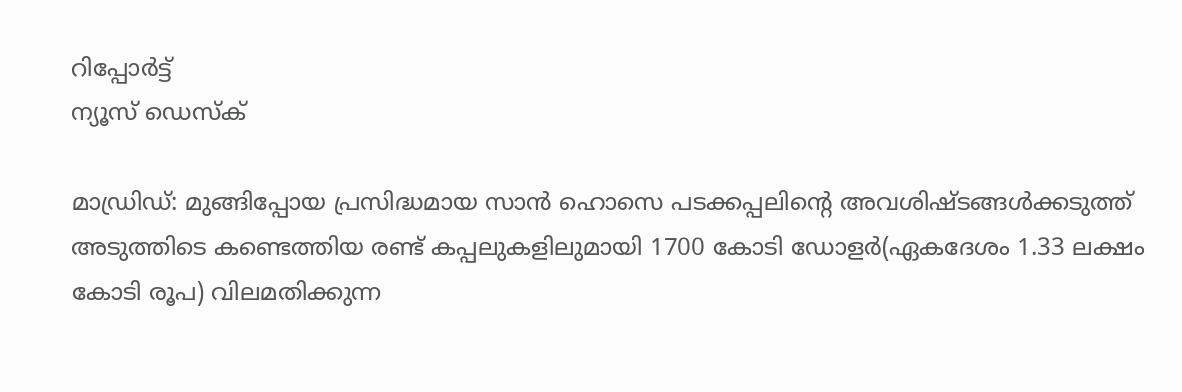റിപ്പോര്‍ട്ട്
ന്യൂസ് ഡെസ്ക്

മാഡ്രിഡ്: മുങ്ങിപ്പോയ പ്രസിദ്ധമായ സാന്‍ ഹൊസെ പടക്കപ്പലിന്റെ അവശിഷ്ടങ്ങള്‍ക്കടുത്ത് അടുത്തിടെ കണ്ടെത്തിയ രണ്ട് കപ്പലുകളിലുമായി 1700 കോടി ഡോളര്‍(ഏകദേശം 1.33 ലക്ഷം കോടി രൂപ) വിലമതിക്കുന്ന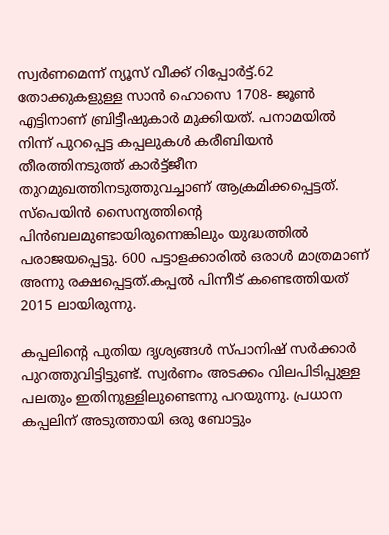സ്വര്‍ണമെന്ന് ന്യൂസ് വീക്ക് റിപ്പോര്‍ട്ട്.62 തോക്കുകളുള്ള സാന്‍ ഹൊസെ 1708- ജൂണ്‍ എട്ടിനാണ് ബ്രിട്ടീഷുകാര്‍ മുക്കിയത്. പനാമയില്‍ നിന്ന് പുറപ്പെട്ട കപ്പലുകള്‍ കരീബിയന്‍ തീരത്തിനടുത്ത് കാര്‍ട്ട്ജീന തുറമുഖത്തിനടുത്തുവച്ചാണ് ആക്രമിക്കപ്പെട്ടത്. സ്പെയിന്‍ സൈന്യത്തിന്റെ പിന്‍ബലമുണ്ടായിരുന്നെങ്കിലും യുദ്ധത്തില്‍ പരാജയപ്പെട്ടു. 600 പട്ടാളക്കാരില്‍ ഒരാള്‍ മാത്രമാണ് അന്നു രക്ഷപ്പെട്ടത്.കപ്പല്‍ പിന്നീട് കണ്ടെത്തിയത് 2015 ലായിരുന്നു.

കപ്പലിന്റെ പുതിയ ദൃശ്യങ്ങള്‍ സ്പാനിഷ് സര്‍ക്കാര്‍ പുറത്തുവിട്ടിട്ടുണ്ട്. സ്വര്‍ണം അടക്കം വിലപിടിപ്പുള്ള പലതും ഇതിനുള്ളിലുണ്ടെന്നു പറയുന്നു. പ്രധാന കപ്പലിന് അടുത്തായി ഒരു ബോട്ടും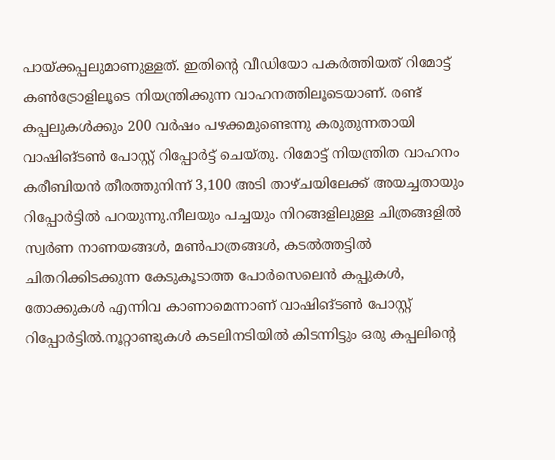പായ്ക്കപ്പലുമാണുള്ളത്. ഇതിന്റെ വീഡിയോ പകര്‍ത്തിയത് റിമോട്ട് കണ്‍ട്രോളിലൂടെ നിയന്ത്രിക്കുന്ന വാഹനത്തിലൂടെയാണ്. രണ്ട് കപ്പലുകള്‍ക്കും 200 വര്‍ഷം പഴക്കമുണ്ടെന്നു കരുതുന്നതായി വാഷിങ്ടണ്‍ പോസ്റ്റ് റിപ്പോര്‍ട്ട് ചെയ്തു. റിമോട്ട് നിയന്ത്രിത വാഹനം കരീബിയന്‍ തീരത്തുനിന്ന് 3,100 അടി താഴ്ചയിലേക്ക് അയച്ചതായും റിപ്പോര്‍ട്ടില്‍ പറയുന്നു.നീലയും പച്ചയും നിറങ്ങളിലുള്ള ചിത്രങ്ങളില്‍ സ്വര്‍ണ നാണയങ്ങള്‍, മണ്‍പാത്രങ്ങള്‍, കടല്‍ത്തട്ടില്‍ ചിതറിക്കിടക്കുന്ന കേടുകൂടാത്ത പോര്‍സെലെന്‍ കപ്പുകള്‍, തോക്കുകള്‍ എന്നിവ കാണാമെന്നാണ് വാഷിങ്ടണ്‍ പോസ്റ്റ് റിപ്പോര്‍ട്ടില്‍.നൂറ്റാണ്ടുകള്‍ കടലിനടിയില്‍ കിടന്നിട്ടും ഒരു കപ്പലിന്റെ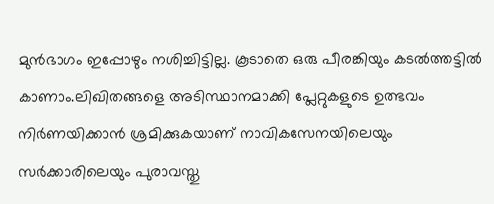മുന്‍ഭാഗം ഇപ്പോഴും നശിച്ചിട്ടില്ല. കൂടാതെ ഒരു പീരങ്കിയും കടല്‍ത്തട്ടില്‍ കാണാം.ലിഖിതങ്ങളെ അടിസ്ഥാനമാക്കി പ്ലേറ്റുകളുടെ ഉത്ഭവം നിര്‍ണയിക്കാന്‍ ശ്രമിക്കുകയാണ് നാവികസേനയിലെയും സര്‍ക്കാരിലെയും പുരാവസ്തു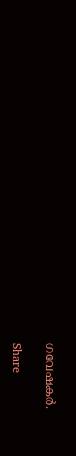ഗവേഷകര്‍.

Share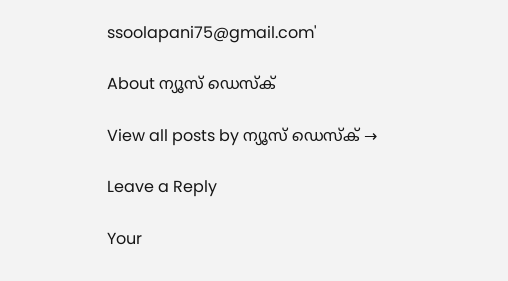ssoolapani75@gmail.com'

About ന്യൂസ് ഡെസ്ക്

View all posts by ന്യൂസ് ഡെസ്ക് →

Leave a Reply

Your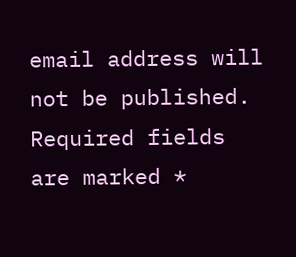email address will not be published. Required fields are marked *